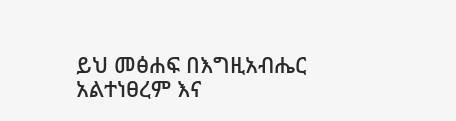ይህ መፅሐፍ በእግዚአብሔር አልተነፀረም እና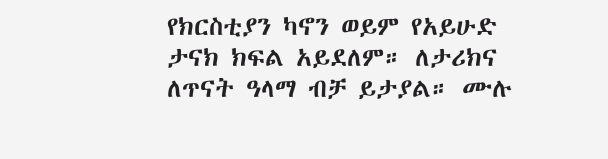የክርስቲያን ካኖን ወይም የአይሁድ ታናክ ክፍል አይደለም። ለታሪክና ለጥናት ዓላማ ብቻ ይታያል። ሙሉ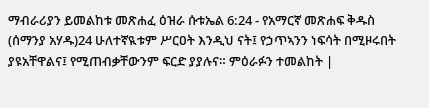ማብራሪያን ይመልከቱ መጽሐፈ ዕዝራ ሱቱኤል 6:24 - የአማርኛ መጽሐፍ ቅዱስ (ሰማንያ አሃዱ)24 ሁለተኛዪቱም ሥርዐት እንዲህ ናት፤ የኃጥኣንን ነፍሳት በሚዞሩበት ያዩአቸዋልና፤ የሚጠብቃቸውንም ፍርድ ያያሉና። ምዕራፉን ተመልከት |